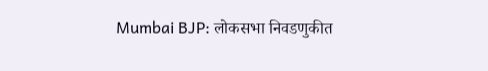Mumbai BJP: लोकसभा निवडणुकीत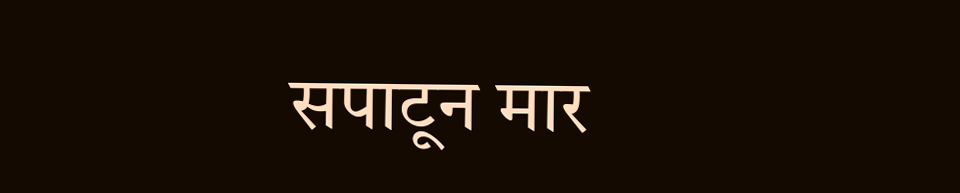सपाटून मार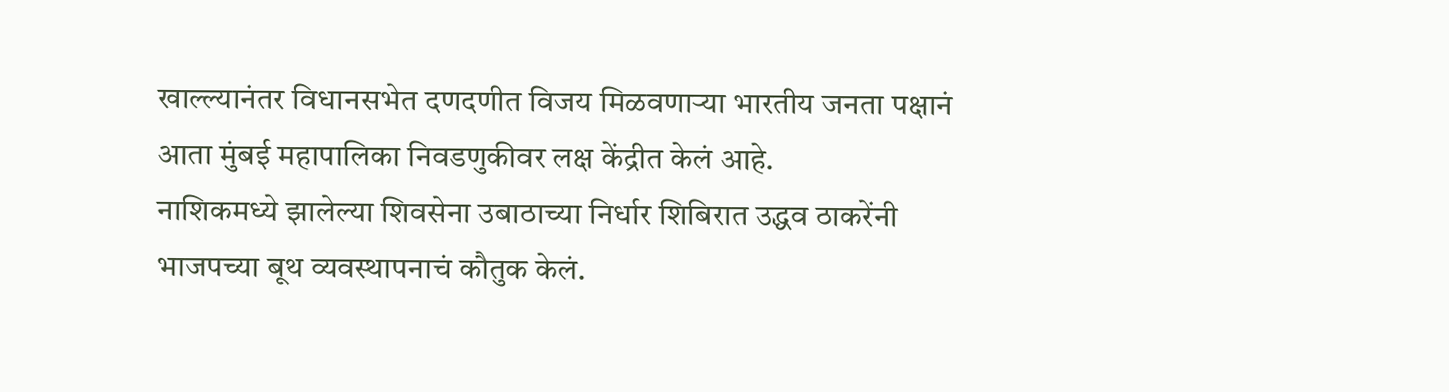खाल्ल्यानंतर विधानसभेत दणदणीत विजय मिळवणाऱ्या भारतीय जनता पक्षानं आता मुंबई महापालिका निवडणुकीवर लक्ष केंद्रीत केलं आहे.
नाशिकमध्ये झालेल्या शिवसेना उबाठाच्या निर्धार शिबिरात उद्धव ठाकरेंनी भाजपच्या बूथ व्यवस्थापनाचं कौतुक केलं.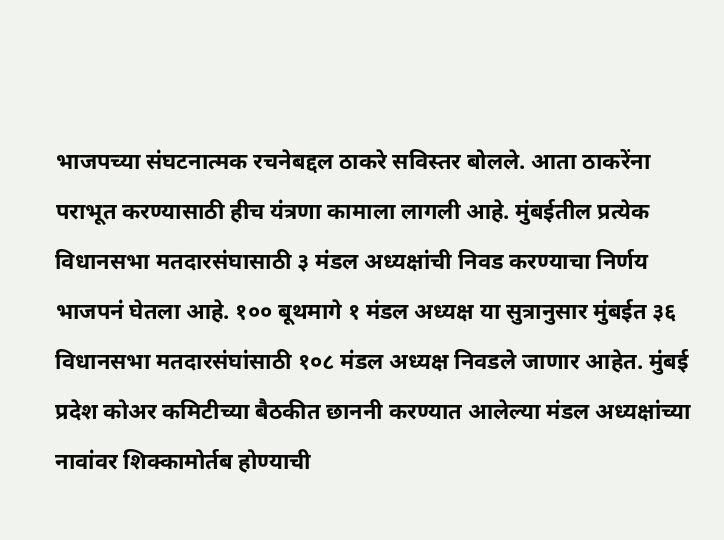भाजपच्या संघटनात्मक रचनेबद्दल ठाकरे सविस्तर बोलले. आता ठाकरेंना पराभूत करण्यासाठी हीच यंत्रणा कामाला लागली आहे. मुंबईतील प्रत्येक विधानसभा मतदारसंघासाठी ३ मंडल अध्यक्षांची निवड करण्याचा निर्णय भाजपनं घेतला आहे. १०० बूथमागे १ मंडल अध्यक्ष या सुत्रानुसार मुंबईत ३६ विधानसभा मतदारसंघांसाठी १०८ मंडल अध्यक्ष निवडले जाणार आहेत. मुंबई प्रदेश कोअर कमिटीच्या बैठकीत छाननी करण्यात आलेल्या मंडल अध्यक्षांच्या नावांवर शिक्कामोर्तब होण्याची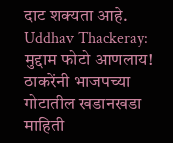दाट शक्यता आहे.
Uddhav Thackeray: मुद्दाम फोटो आणलाय! ठाकरेंनी भाजपच्या गोटातील खडानखडा माहिती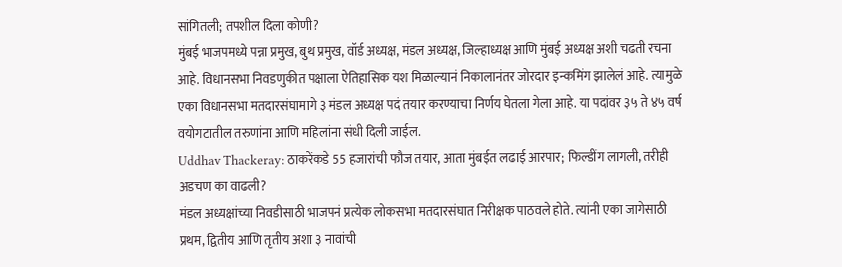सांगितली; तपशील दिला कोणी?
मुंबई भाजपमध्ये पन्ना प्रमुख, बुथ प्रमुख, वॉर्ड अध्यक्ष, मंडल अध्यक्ष, जिल्हाध्यक्ष आणि मुंबई अध्यक्ष अशी चढती रचना आहे. विधानसभा निवडणुकीत पक्षाला ऐतिहासिक यश मिळाल्यानं निकालानंतर जोरदार इन्कमिंग झालेलं आहे. त्यामुळे एका विधानसभा मतदारसंघामागे ३ मंडल अध्यक्ष पदं तयार करण्याचा निर्णय घेतला गेला आहे. या पदांवर ३५ ते ४५ वर्ष वयोगटातील तरुणांना आणि महिलांना संधी दिली जाईल.
Uddhav Thackeray: ठाकरेंकडे 55 हजारांची फौज तयार, आता मुंबईत लढाई आरपार; फिल्डींग लागली, तरीही अडचण का वाढली?
मंडल अध्यक्षांच्या निवडीसाठी भाजपनं प्रत्येक लोकसभा मतदारसंघात निरीक्षक पाठवले होते. त्यांनी एका जागेसाठी प्रथम, द्वितीय आणि तृतीय अशा ३ नावांची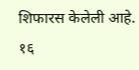शिफारस केलेली आहे. १६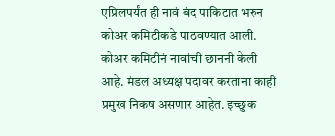एप्रिलपर्यंत ही नावं बंद पाकिटात भरुन कोअर कमिटीकडे पाठवण्यात आली. कोअर कमिटीनं नावांची छाननी केली आहे. मंडल अध्यक्ष पदावर करताना काही प्रमुख निकष असणार आहेत. इच्छुक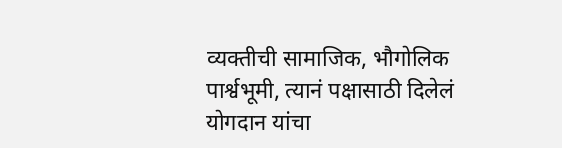व्यक्तीची सामाजिक, भौगोलिक पार्श्वभूमी, त्यानं पक्षासाठी दिलेलं योगदान यांचा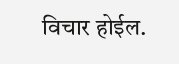विचार होईल.